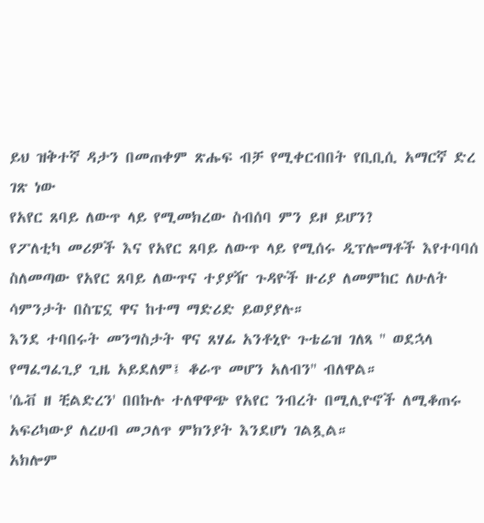ይህ ዝቅተኛ ዳታን በመጠቀም ጽሑፍ ብቻ የሚቀርብበት የቢቢሲ አማርኛ ድረ ገጽ ነው
የአየር ጸባይ ለውጥ ላይ የሚመክረው ስብሰባ ምን ይዞ ይሆን?
የፖለቲካ መሪዎች እና የአየር ጸባይ ለውጥ ላይ የሚሰሩ ዲፕሎማቶች እየተባባሰ ስለመጣው የአየር ጸባይ ለውጥና ተያያዥ ጉዳዮች ዙሪያ ለመምከር ለሁለት ሳምንታት በስፔኗ ዋና ከተማ ማድሪድ ይወያያሉ።
እንደ ተባበሩት መንግስታት ዋና ጸሃፊ አንቶኒዮ ጉቴሬዝ ገለጻ '' ወደኋላ የማፈግፈጊያ ጊዜ አይደለም፤ ቆራጥ መሆን አለብን'' ብለዋል።
'ሴቭ ዘ ቺልድረን' በበኩሉ ተለዋዋጭ የአየር ንብረት በሚሊዮኖች ለሚቆጠሩ አፍሪካውያ ለረሀብ መጋለጥ ምክንያት እንደሆነ ገልጿል።
አክሎም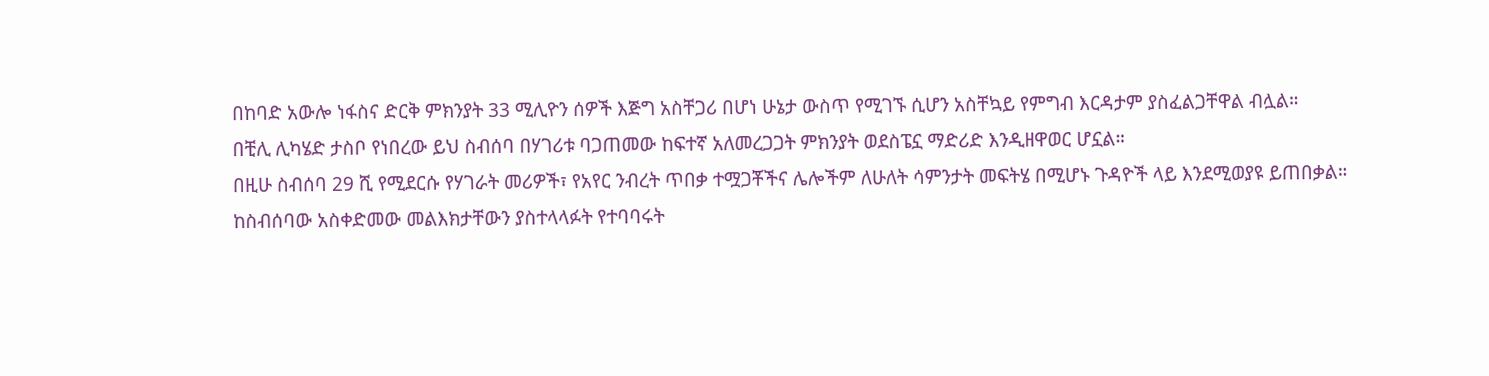በከባድ አውሎ ነፋስና ድርቅ ምክንያት 33 ሚሊዮን ሰዎች እጅግ አስቸጋሪ በሆነ ሁኔታ ውስጥ የሚገኙ ሲሆን አስቸኳይ የምግብ እርዳታም ያስፈልጋቸዋል ብሏል።
በቺሊ ሊካሄድ ታስቦ የነበረው ይህ ስብሰባ በሃገሪቱ ባጋጠመው ከፍተኛ አለመረጋጋት ምክንያት ወደስፔኗ ማድሪድ እንዲዘዋወር ሆኗል።
በዚሁ ስብሰባ 29 ሺ የሚደርሱ የሃገራት መሪዎች፣ የአየር ንብረት ጥበቃ ተሟጋቾችና ሌሎችም ለሁለት ሳምንታት መፍትሄ በሚሆኑ ጉዳዮች ላይ እንደሚወያዩ ይጠበቃል።
ከስብሰባው አስቀድመው መልእክታቸውን ያስተላላፉት የተባባሩት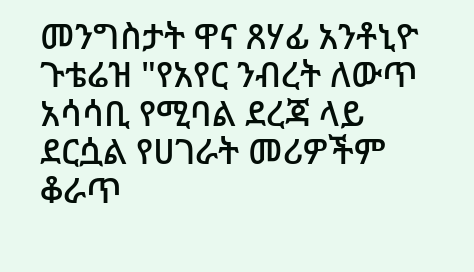መንግስታት ዋና ጸሃፊ አንቶኒዮ ጉቴሬዝ "የአየር ንብረት ለውጥ አሳሳቢ የሚባል ደረጃ ላይ ደርሷል የሀገራት መሪዎችም ቆራጥ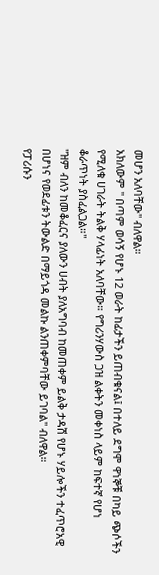መሆን አለባቸው" ብለዋል።
አክለውም '' በጣም ወሳኝ የሆኑ 12 ወራት ከፊታችን ይጠብቁናል፤ በተለይ ደግሞ ዋነኞቹ በካይ ጭሶችን የሚለቁ ሀገራት ትልቅ ሃላፊነት አለባቸው። የግሪንሃውስ ጋዝ ልቀትን መቀነስ ላይም ከፍተኛ የሆነ ቆራጥነት ያስፈልጋል።''
''ዝም ብለን ከመቆፈርና ያለውን ሀብት ያለአግባብ ከመጠቀም ይልቅ ታዳሽ የሆኑ ሃይሎችን ተፈጥሮአዊ በሆነና የወደፊቱን ትውልድ በማይጎዳ መልኩ ልንጠቀምባቸው ይገባል'' ብለዋል።
የፓሪሱን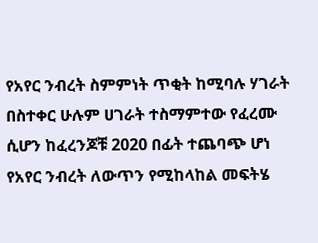የአየር ንብረት ስምምነት ጥቂት ከሚባሉ ሃገራት በስተቀር ሁሉም ሀገራት ተስማምተው የፈረሙ ሲሆን ከፈረንጆቹ 2020 በፊት ተጨባጭ ሆነ የአየር ንብረት ለውጥን የሚከላከል መፍትሄ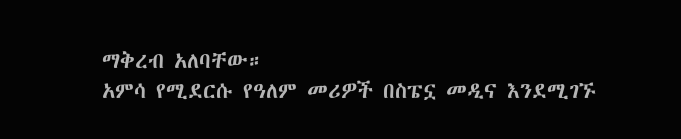ማቅረብ አለባቸው።
አምሳ የሚደርሱ የዓለም መሪዎች በስፔኗ መዲና እንደሚገኙ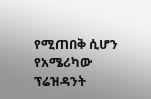የሚጠበቅ ሲሆን የአሜሪካው ፕሬዝዳንት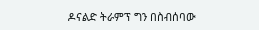ዶናልድ ትራምፕ ግን በስብሰባው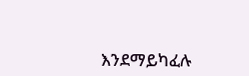እንደማይካፈሉ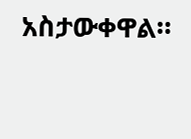አስታውቀዋል።